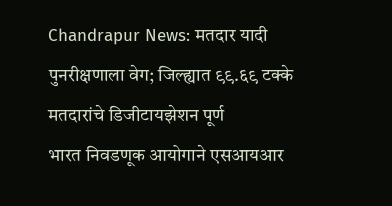Chandrapur News: मतदार यादी पुनरीक्षणाला वेग; जिल्ह्यात ९९.६९ टक्के मतदारांचे डिजीटायझेशन पूर्ण
भारत निवडणूक आयोगाने एसआयआर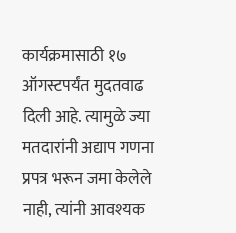कार्यक्रमासाठी १७ ऑगस्टपर्यंत मुदतवाढ दिली आहे. त्यामुळे ज्या मतदारांनी अद्याप गणना प्रपत्र भरून जमा केलेले नाही, त्यांनी आवश्यक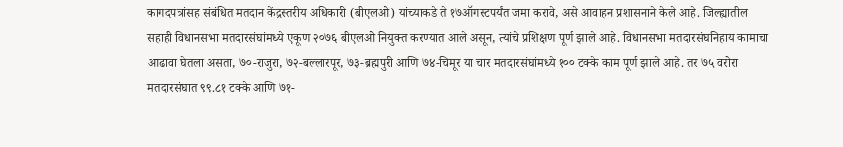कागदपत्रांसह संबंधित मतदान केंद्रस्तरीय अधिकारी (बीएलओ) यांच्याकडे ते १७ऑगस्टपर्यंत जमा करावे, असे आवाहन प्रशासनाने केले आहे. जिल्ह्यातील सहाही विधानसभा मतदारसंघांमध्ये एकूण २०७६ बीएलओ नियुक्त करण्यात आले असून, त्यांचे प्रशिक्षण पूर्ण झाले आहे. विधानसभा मतदारसंघनिहाय कामाचा आढावा घेतला असता, ७०-राजुरा, ७२-बल्लारपूर, ७३-ब्रह्मपुरी आणि ७४-चिमूर या चार मतदारसंघांमध्ये १०० टक्के काम पूर्ण झाले आहे. तर ७५ वरोरा मतदारसंघात ९९.८१ टक्के आणि ७१-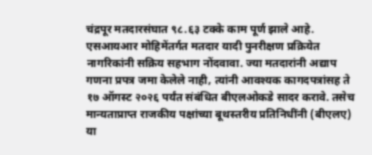चंद्रपूर मतदारसंघात ९८.६३ टक्के काम पूर्ण झाले आहे.
एसआयआर मोहिमेंतर्गत मतदार यादी पुनरीक्षण प्रक्रियेत नागरिकांनी सक्रिय सहभाग नोंदवावा. ज्या मतदारांनी अद्याप गणना प्रपत्र जमा केलेले नाही, त्यांनी आवश्यक कागदपत्रांसह ते १७ ऑगस्ट २०२६ पर्यंत संबंधित बीएलओकडे सादर करावे. तसेच मान्यताप्राप्त राजकीय पक्षांच्या बूथस्तरीय प्रतिनिधींनी (बीएलए) या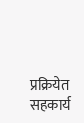प्रक्रियेत सहकार्य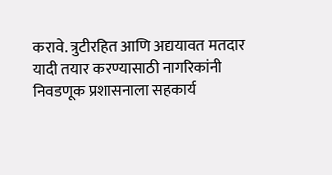करावे. त्रुटीरहित आणि अद्ययावत मतदार यादी तयार करण्यासाठी नागरिकांनी निवडणूक प्रशासनाला सहकार्य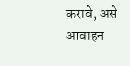करावे, असे आवाहन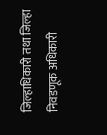जिल्हाधिकारी तथा जिल्हा निवडणूक अधिकारी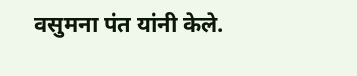वसुमना पंत यांनी केले.